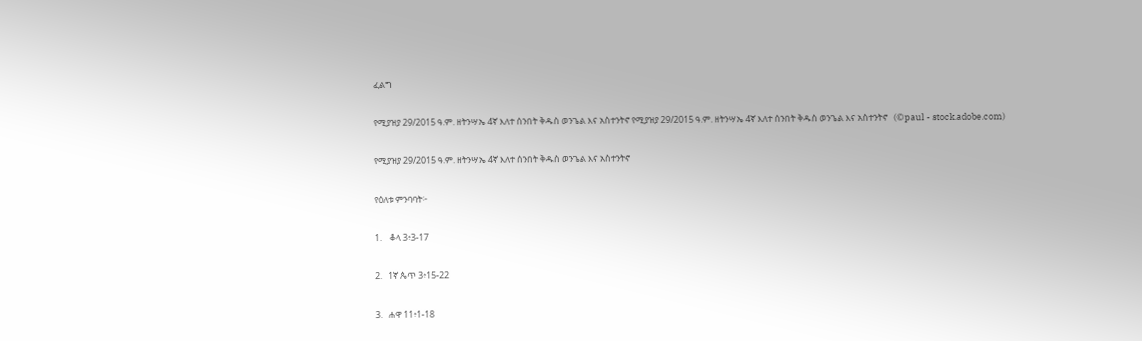ፈልግ

የሚያዝያ 29/2015 ዓ.ም. ዘትንሣኤ 4ኛ እለተ ሰንበት ቅዱስ ወንጌል እና አስተንትኖ የሚያዝያ 29/2015 ዓ.ም. ዘትንሣኤ 4ኛ እለተ ሰንበት ቅዱስ ወንጌል እና አስተንትኖ   (©paul - stock.adobe.com)

የሚያዝያ 29/2015 ዓ.ም. ዘትንሣኤ 4ኛ እለተ ሰንበት ቅዱስ ወንጌል እና አስተንትኖ

የዕለቱ ምንባባት፦

1.    ቆላ 3፥3-17

2.   1ኛ ጴጥ 3፥15-22

3.   ሐዋ 11፥1-18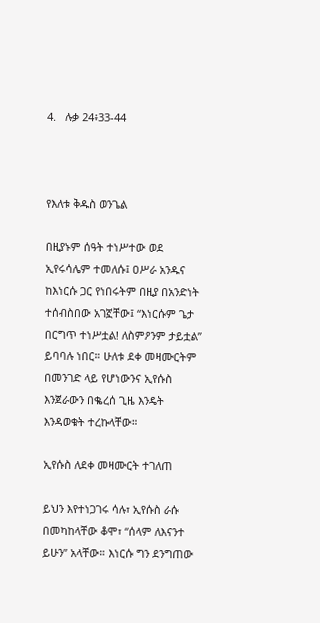4.   ሉቃ 24፥33-44



የእለቱ ቅዱስ ወንጌል

በዚያኑም ሰዓት ተነሥተው ወደ ኢየሩሳሌም ተመለሱ፤ ዐሥራ አንዱና ከእነርሱ ጋር የነበሩትም በዚያ በአንድነት ተሰብስበው አገኟቸው፤ “እነርሱም ጌታ በርግጥ ተነሥቷል! ለስምዖንም ታይቷል” ይባባሉ ነበር። ሁለቱ ደቀ መዛሙርትም በመንገድ ላይ የሆነውንና ኢየሱስ እንጀራውን በቈረሰ ጊዜ እንዴት እንዳወቁት ተረኩላቸው።

ኢየሱስ ለደቀ መዛሙርት ተገለጠ

ይህን እየተነጋገሩ ሳሉ፣ ኢየሱስ ራሱ በመካከላቸው ቆሞ፣ “ሰላም ለእናንተ ይሁን” አላቸው። እነርሱ ግን ደንግጠው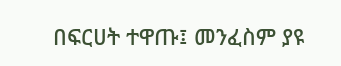በፍርሀት ተዋጡ፤ መንፈስም ያዩ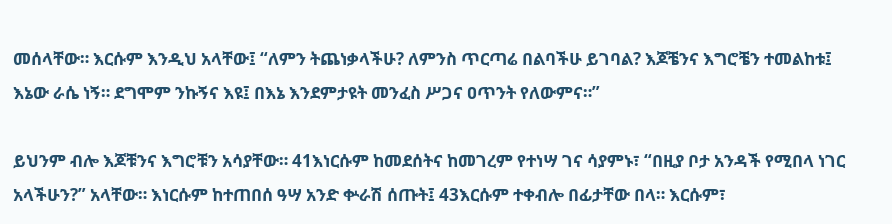መሰላቸው። እርሱም እንዲህ አላቸው፤ “ለምን ትጨነቃላችሁ? ለምንስ ጥርጣሬ በልባችሁ ይገባል? እጆቼንና እግሮቼን ተመልከቱ፤ እኔው ራሴ ነኝ። ደግሞም ንኩኝና እዩ፤ በእኔ እንደምታዩት መንፈስ ሥጋና ዐጥንት የለውምና።”

ይህንም ብሎ እጆቹንና እግሮቹን አሳያቸው። 41እነርሱም ከመደሰትና ከመገረም የተነሣ ገና ሳያምኑ፣ “በዚያ ቦታ አንዳች የሚበላ ነገር አላችሁን?” አላቸው። እነርሱም ከተጠበሰ ዓሣ አንድ ቍራሽ ሰጡት፤ 43እርሱም ተቀብሎ በፊታቸው በላ። እርሱም፣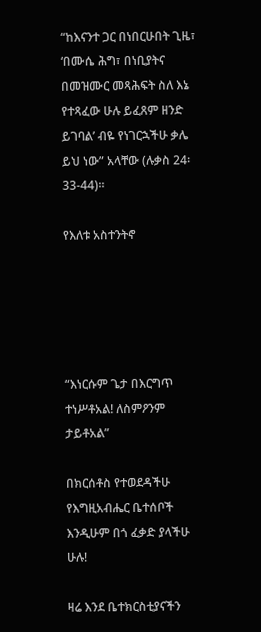“ከእናንተ ጋር በነበርሁበት ጊዜ፣ ‘በሙሴ ሕግ፣ በነቢያትና በመዝሙር መጻሕፍት ስለ እኔ የተጻፈው ሁሉ ይፈጸም ዘንድ ይገባል’ ብዬ የነገርኋችሁ ቃሌ ይህ ነው” አላቸው (ሉቃስ 24፡33-44)።

የእለቱ አስተንትኖ





“እነርሱም ጌታ በእርግጥ ተነሥቶአል! ለስምዖንም ታይቶአል”

በክርሰቶስ የተወደዳችሁ የእግዚአብሔር ቤተሰቦች እንዲሁም በጎ ፈቃድ ያላችሁ ሁሉ!

ዛሬ እንደ ቤተክርስቲያናችን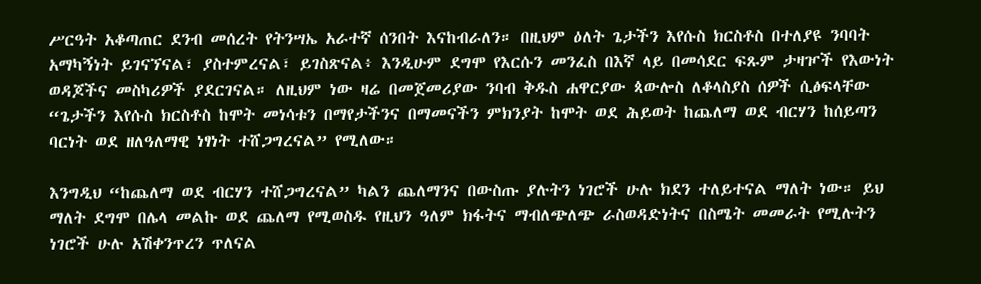ሥርዓት አቆጣጠር ደንብ መሰረት የትንሣኤ አራተኛ ሰንበት እናከብራለን። በዚህም ዕለት ጌታችን እየሱስ ክርስቶስ በተለያዩ ንባባት አማካኝነት ይገናኘናል፣ ያስተምረናል፣ ይገስጽናል፥ እንዲሁም ደግሞ የእርሱን መንፈስ በእኛ ላይ በመሳደር ፍጹም ታዛዦች የእውነት ወዳጆችና መስካሪዎች ያደርገናል። ለዚህም ነው ዛሬ በመጀመሪያው ንባብ ቅዱስ ሐዋርያው ጳውሎስ ለቆላስያስ ሰዎች ሲፅፍላቸው “ጌታችን እየሱስ ክርስቶስ ከሞት መነሳቱን በማየታችንና በማመናችን ምክንያት ከሞት ወደ ሕይወት ከጨለማ ወደ ብርሃን ከሰይጣን ባርነት ወደ ዘለዓለማዊ ነፃነት ተሸጋግረናል” የሚለው።

እንግዲህ “ከጨለማ ወደ ብርሃን ተሸጋግረናል” ካልን ጨለማንና በውስጡ ያሉትን ነገሮች ሁሉ ክደን ተለይተናል ማለት ነው። ይህ ማለት ደግሞ በሌላ መልኩ ወደ ጨለማ የሚወስዱ የዚህን ዓለም ክፋትና ማብለጭለጭ ራስወዳድነትና በስሜት መመራት የሚሉትን ነገሮች ሁሉ አሽቀንጥረን ጥለናል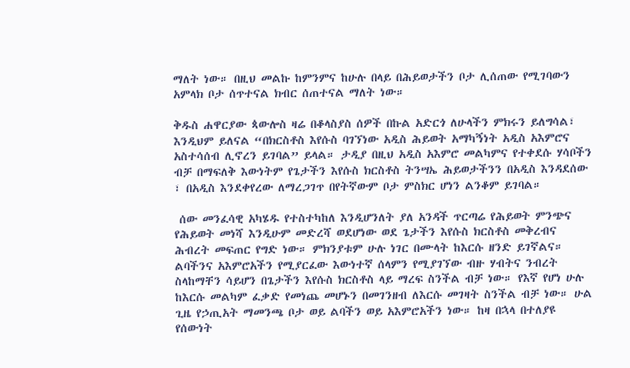ማለት ነው። በዚህ መልኩ ከምንምና ከሁሉ በላይ በሕይወታችን ቦታ ሊሰጠው የሚገባውን አምላክ ቦታ ሰጥተናል ክብር ሰጠተናል ማለት ነው።

ቅዱስ ሐዋርያው ጳውሎስ ዛሬ በቆላስያስ ሰዎች በኩል አድርጎ ለሁላችን ምክሩን ይለግሳል፣ እንዲህም ይለናል “በክርስቶስ እየሱስ ባገኘነው አዲስ ሕይወት አማካኝነት አዲስ አእምሮና አስተሳሰብ ሊኖረን ይገባል” ይላል። ታዲያ በዚህ አዲስ አእምሮ መልካምና የተቀደሱ ሃሳቦችን ብቻ በማፍለቅ እውነትም የጌታችን እየሱስ ክርስቶስ ትንሣኤ ሕይወታችንን በአዲስ እንዳደሰው ፣ በአዲስ እንደቀየረው ለማረጋገጥ በየትኛውም ቦታ ምስክር ሆነን ልንቆም ይገባል።

 ሰው መንፈሳዊ አካሄዱ የተስተካከለ እንዲሆንለት ያለ አንዳች ጥርጣሬ የሕይወት ምንጭና የሕይወት መነሻ እንዲሁም መድረሻ ወደሆነው ወደ ጌታችን እየሱስ ክርስቶስ መቅረብና ሕብረት መፍጠር የግድ ነው። ምክንያቱም ሁሉ ነገር በሙላት ከእርሱ ዘንድ ይገኛልና። ልባችንና አእምሮአችን የሚያርፈው እውነተኛ ሰላምን የሚያገኘው ብዙ ሃብትና ንብረት ስላከማቸን ሳይሆን በጌታችን እየሱስ ክርስቶስ ላይ ማረፍ ስንችል ብቻ ነው። የእኛ የሆነ ሁሉ ከእርሱ መልካም ፈቃድ የመነጨ መሆኑን በመገንዘብ ለእርሱ መገዛት ስንችል ብቻ ነው። ሁል ጊዜ የኃጢአት ማመንጫ ቦታ ወይ ልባችን ወይ አእምሮአችን ነው። ከዛ በኋላ በተለያዩ የሰውነት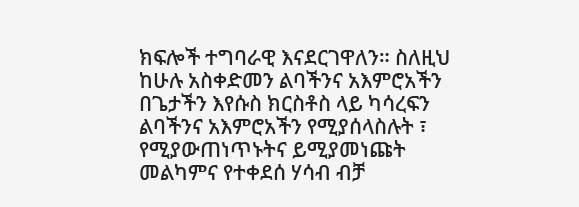ክፍሎች ተግባራዊ እናደርገዋለን። ስለዚህ ከሁሉ አስቀድመን ልባችንና አእምሮአችን በጌታችን እየሱስ ክርስቶስ ላይ ካሳረፍን ልባችንና አእምሮአችን የሚያሰላስሉት ፣ የሚያውጠነጥኑትና ይሚያመነጩት መልካምና የተቀደሰ ሃሳብ ብቻ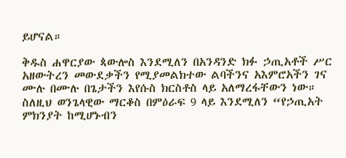ይሆናል።

ቅዱስ ሐዋርያው ጳውሎስ እንደሚለን በአንዳንድ ክፉ ኃጢአቶች ሥር አዘውትረን መውደቃችን የሚያመልክተው ልባችንና አእምሮአችን ገና ሙሉ በሙሉ በጌታችን እየሱስ ክርስቶስ ላይ አለማረፋቸውን ነው። ስለዚህ ወንጌላዊው ማርቆስ በምዕራፍ 9 ላይ እንደሚለን “የኃጢአት ምክንያት ከሚሆኑብን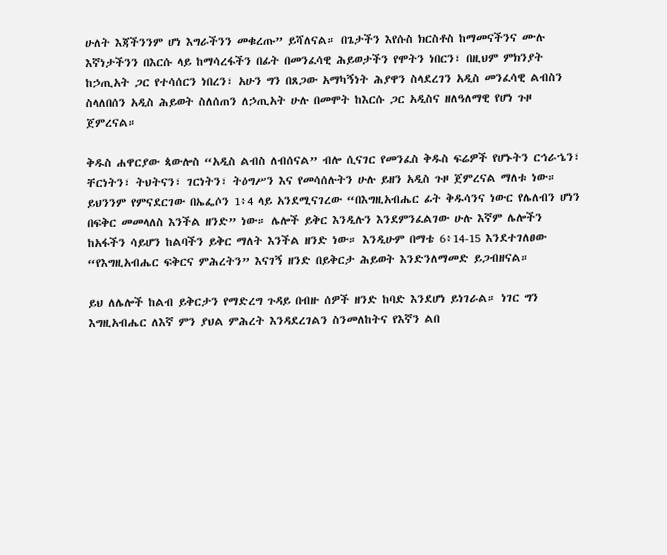ሁለት እጃችንንም ሆነ እግራችንን መቁረጡ” ይሻለናል። በጌታችን እየሱስ ክርስቶስ ከማመናችንና ሙሉ እኛነታችንን በእርሱ ላይ ከማሳረፋችን በፊት በመንፈሳዊ ሕይወታችን የሞትን ነበርን፣ በዚህም ምክንያት ከኃጢአት ጋር የተሳሰርን ነበረን፣ አሁን ግን በጸጋው አማካኝነት ሕያዋን ስላደረገን አዲስ መንፈሳዊ ልብስን ስላለበሰን አዲስ ሕይወት ስለሰጠን ለኃጢአት ሁሉ በመሞት ከእርሱ ጋር አዲስና ዘለዓለማዊ የሆነ ጉዞ ጀምረናል።

ቅዱስ ሐዋርያው ጳውሎስ “አዲስ ልብስ ለብሰናል” ብሎ ሲናገር የመንፈስ ቅዱስ ፍሬዎች የሆኑትን ርኅራኄን፣ ቸርነትን፣ ትህትናን፣ ገርነትን፣ ትዕግሥን እና የመሳሰሉትን ሁሉ ይዘን አዲስ ጉዞ ጀምረናል ማለቱ ነው። ይህንንም የምናደርገው በኤፌሶን 1፥4 ላይ አንደሚናገረው “በእግዚአብሔር ፊት ቅዱሳንና ነውር የሌለብን ሆነን በፍቅር መመላለስ እንችል ዘንድ” ነው። ሌሎች ይቅር እንዲሉን እንደምንፈልገው ሁሉ እኛም ሌሎችን ከአፋችን ሳይሆን ከልባችን ይቅር ማለት እንችል ዘንድ ነው። እንዲሁም በማቴ 6፥14-15 እንደተገለፀው “የእግዚአብሔር ፍቅርና ምሕረትን” እናገኝ ዘንድ በይቅርታ ሕይወት እንድንለማመድ ይጋብዘናል።

ይህ ለሌሎች ከልብ ይቅርታን የማድረግ ጉዳይ በብዙ ሰዎች ዘንድ ከባድ እንደሆነ ይነገራል። ነገር ግን እግዚአብሔር ለእኛ ምን ያህል ምሕረት እንዳደረገልን ስንመለከትና የእኛን ልበ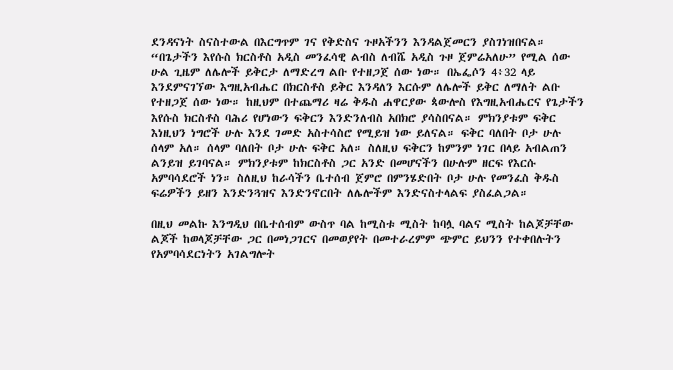ደንዳናነት ስናስተውል በእርግጥም ገና የቅድስና ጉዞአችንን እንዳልጀመርን ያስገነዝበናል። “በጌታችን እየሱስ ክርስቶስ አዲስ መንፈሳዊ ልብስ ለብሼ አዲስ ጉዞ ጀምሬአለሁ” የሚል ሰው ሁል ጊዜም ለሌሎች ይቅርታ ለማድረግ ልቡ የተዘጋጀ ሰው ነው። በኤፌሶን 4፥32 ላይ እንደምናገኘው እግዚአብሔር በክርስቶስ ይቅር እንዳለን እርሱም ለሌሎች ይቅር ለማለት ልቡ የተዘጋጀ ሰው ነው። ከዚህም በተጨማሪ ዛሬ ቅዱስ ሐዋርያው ጳውሎስ የእግዚአብሔርና የጌታችን እየሱስ ክርስቶስ ባሕሪ የሆነውን ፍቅርን እንድንለብስ አበክሮ ያሳስበናል። ምክንያቱም ፍቅር እነዚህን ነግሮች ሁሉ እንደ ገመድ አስተሳስሮ የሚይዝ ነው ይለናል። ፍቅር ባለበት ቦታ ሁሉ ሰላም አለ። ሰላም ባለበት ቦታ ሁሉ ፍቅር አለ። ስለዚህ ፍቅርን ከምንም ነገር በላይ አብልጠን ልንይዝ ይገባናል። ምክንያቱም ከክርስቶስ ጋር አንድ በመሆናችን በሁሉም ዘርፍ የእርሱ አምባሳደሮች ነን። ስለዚህ ከራሳችን ቤተሰብ ጀምሮ በምንሄድበት ቦታ ሁሉ የመንፈስ ቅዱስ ፍሬዎችን ይዘን እንድንጓዝና እንድንኖርበት ለሌሎችም እንድናስተላልፍ ያስፈልጋል።

በዚህ መልኩ እንግዲህ በቤተሰብም ውስጥ ባል ከሚስቱ ሚስት ከባሏ ባልና ሚስት ከልጆቻቸው ልጆች ከወላጆቻቸው ጋር በመነጋገርና በመወያየት በመተራረምም ጭምር ይህንን የተቀበሉትን የአምባሳደርነትን አገልግሎት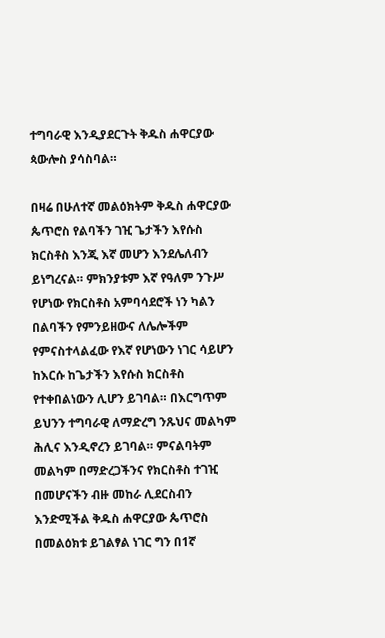ተግባራዊ እንዲያደርጉት ቅዱስ ሐዋርያው ጳውሎስ ያሳስባል።

በዛሬ በሁለተኛ መልዕክትም ቅዱስ ሐዋርያው ጴጥሮስ የልባችን ገዢ ጌታችን እየሱስ ክርስቶስ እንጂ እኛ መሆን እንደሌለብን ይነግረናል። ምክንያቱም እኛ የዓለም ንጉሥ የሆነው የክርስቶስ አምባሳደሮች ነን ካልን በልባችን የምንይዘውና ለሌሎችም የምናስተላልፈው የእኛ የሆነውን ነገር ሳይሆን ከእርሱ ከጌታችን እየሱስ ክርስቶስ የተቀበልነውን ሊሆን ይገባል። በእርግጥም ይህንን ተግባራዊ ለማድረግ ንጹህና መልካም ሕሊና እንዲኖረን ይገባል። ምናልባትም መልካም በማድረጋችንና የክርስቶስ ተገዢ በመሆናችን ብዙ መከራ ሊደርስብን እንድሚችል ቅዱስ ሐዋርያው ጴጥሮስ በመልዕክቱ ይገልፃል ነገር ግን በ1ኛ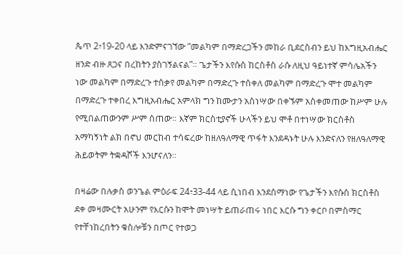ጴጥ 2፥19-20 ላይ እንድምናገኘው “መልካም በማድረጋችን መከራ ቢደርስብን ይህ ከእግዚአብሔር ዘንድ ብዙ ጸጋና በረከትን ያስገኝልናል”። ጌታችን እየሱስ ከርስቶስ ራሱ ለዚህ ዓይነተኛ ምሳሌአችን ነው መልካም በማድረጉ ተሰቃየ መልካም በማድረጉ ተሰቀለ መልካም በማድረጉ ሞተ መልካም በማድረጉ ተቀበረ እግዚአብሔር አምላክ ግን ከሙታን አስነሣው በቀኙም አስቀመጠው ከሥም ሁሉ የሚበልጠውንም ሥም ሰጠው። እኛም ክርስቲያኖች ሁላችን ይህ ሞቶ በተነሣው ክርስቶስ አማካኝነት ልክ በኖህ መርከብ ተሳፍረው ከዘለዓለማዊ ጥፋት እንደዳኑት ሁሉ እንድናለን የዘለዓለማዊ ሕይወትም ትቋዳሾች እንሆናለን።

በዛሬው በሉቃስ ወንጌል ምዕራፍ 24፥33-44 ላይ ሲነበብ እንደሰማነው የጌታችን እየሱስ ክርስቶስ ደቀ መዛሙርት አሁንም የእርሱን ከሞት መነሣት ይጠራጠሩ ነበር እርሱ ግን ቀርቦ በምስማር የተቸነከረበትን ቁስሎቹን በጦር የተወጋ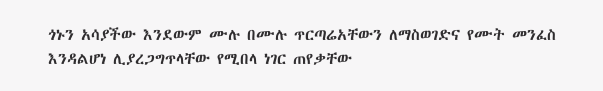ጎኑን አሳያችው እንደውም ሙሉ በሙሉ ጥርጣሬአቸውን ለማስወገድና የሙት መንፈስ እንዳልሆነ ሊያረጋግጥላቸው የሚበላ ነገር ጠየቃቸው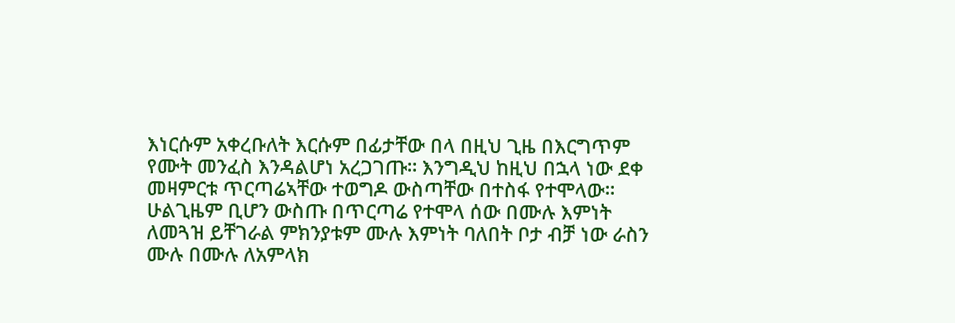እነርሱም አቀረቡለት እርሱም በፊታቸው በላ በዚህ ጊዜ በእርግጥም የሙት መንፈስ እንዳልሆነ አረጋገጡ። እንግዲህ ከዚህ በኋላ ነው ደቀ መዛምርቱ ጥርጣሬኣቸው ተወግዶ ውስጣቸው በተስፋ የተሞላው። ሁልጊዜም ቢሆን ውስጡ በጥርጣሬ የተሞላ ሰው በሙሉ እምነት ለመጓዝ ይቸገራል ምክንያቱም ሙሉ እምነት ባለበት ቦታ ብቻ ነው ራስን ሙሉ በሙሉ ለአምላክ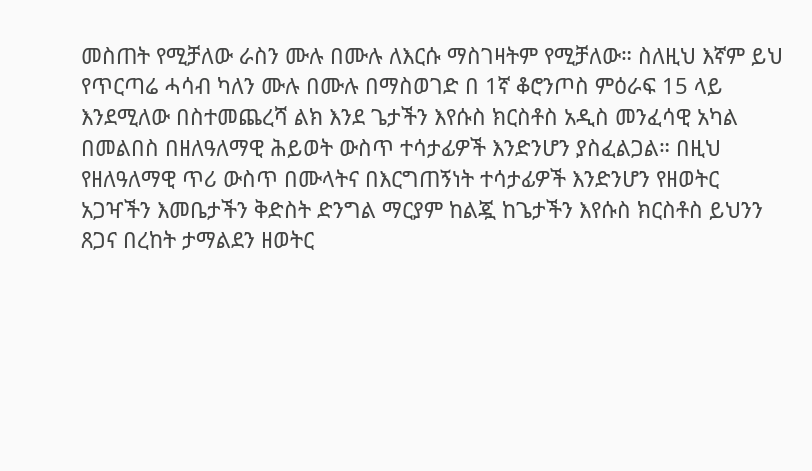መስጠት የሚቻለው ራስን ሙሉ በሙሉ ለእርሱ ማስገዛትም የሚቻለው። ስለዚህ እኛም ይህ የጥርጣሬ ሓሳብ ካለን ሙሉ በሙሉ በማስወገድ በ 1ኛ ቆሮንጦስ ምዕራፍ 15 ላይ እንደሚለው በስተመጨረሻ ልክ እንደ ጌታችን እየሱስ ክርስቶስ አዲስ መንፈሳዊ አካል በመልበስ በዘለዓለማዊ ሕይወት ውስጥ ተሳታፊዎች እንድንሆን ያስፈልጋል። በዚህ የዘለዓለማዊ ጥሪ ውስጥ በሙላትና በእርግጠኝነት ተሳታፊዎች እንድንሆን የዘወትር አጋዣችን እመቤታችን ቅድስት ድንግል ማርያም ከልጇ ከጌታችን እየሱስ ክርስቶስ ይህንን ጸጋና በረከት ታማልደን ዘወትር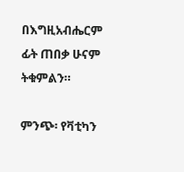በእግዚአብሔርም ፊት ጠበቃ ሁናም ትቁምልን።

ምንጭ፡ የቫቲካን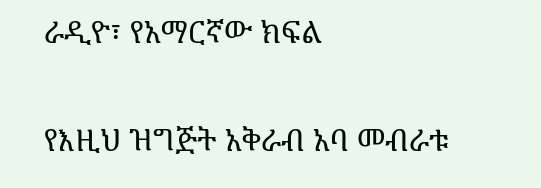ራዲዮ፣ የአማርኛው ክፍል

የእዚህ ዝግጅት አቅራብ አባ መብራቱ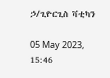ኃ/ጊዮርጊስ ቫቲካን

05 May 2023, 15:46